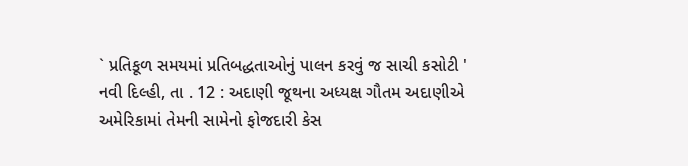` પ્રતિકૂળ સમયમાં પ્રતિબદ્ધતાઓનું પાલન કરવું જ સાચી કસોટી '
નવી દિલ્હી, તા . 12 : અદાણી જૂથના અધ્યક્ષ ગૌતમ અદાણીએ અમેરિકામાં તેમની સામેનો ફોજદારી કેસ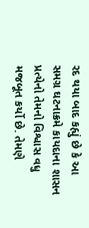રદ થયા બાદ કહ્યું છે કે આ સમગ્ર ઘટનાક્રમે કાયદાના શાસન પ્રત્યેનો તેમનો વિશ્વાસ વધુ મજબૂત કર્યો છે. તેમણે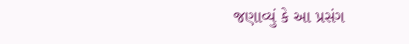જણાવ્યું કે આ પ્રસંગ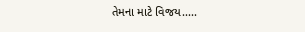તેમના માટે વિજય.....